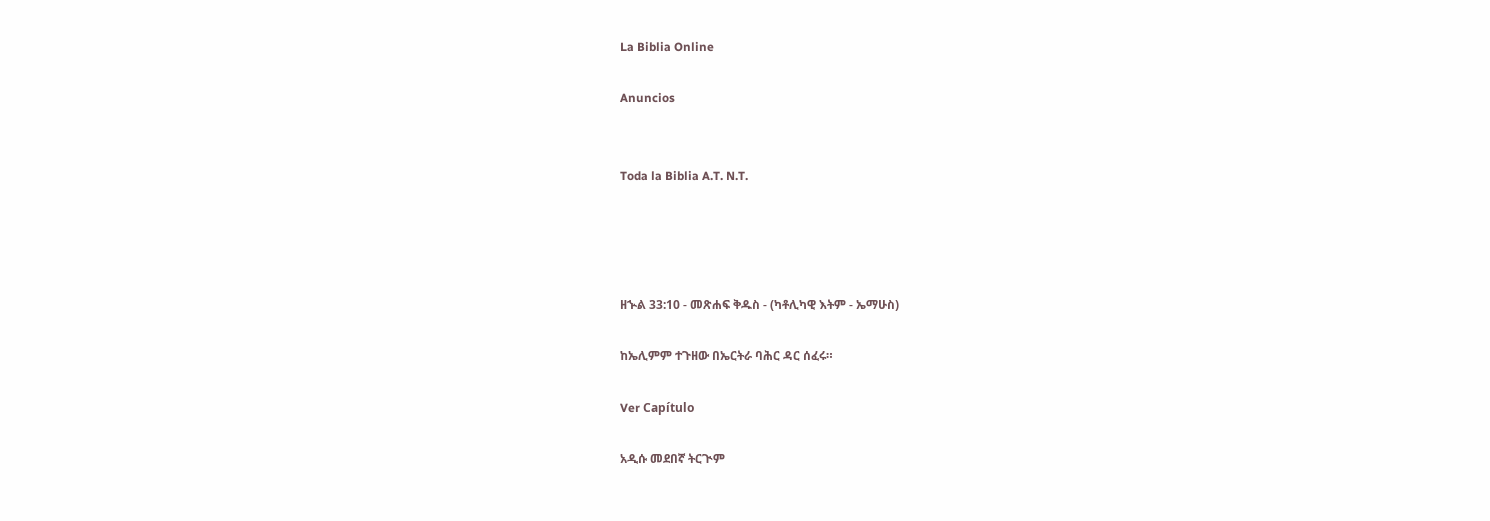La Biblia Online

Anuncios


Toda la Biblia A.T. N.T.




ዘኍል 33:10 - መጽሐፍ ቅዱስ - (ካቶሊካዊ እትም - ኤማሁስ)

ከኤሊምም ተጉዘው በኤርትራ ባሕር ዳር ሰፈሩ።

Ver Capítulo

አዲሱ መደበኛ ትርጒም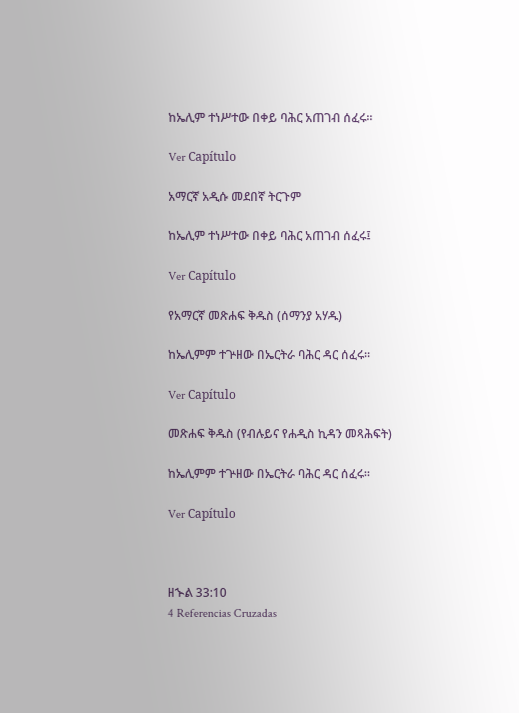ከኤሊም ተነሥተው በቀይ ባሕር አጠገብ ሰፈሩ።

Ver Capítulo

አማርኛ አዲሱ መደበኛ ትርጉም

ከኤሊም ተነሥተው በቀይ ባሕር አጠገብ ሰፈሩ፤

Ver Capítulo

የአማርኛ መጽሐፍ ቅዱስ (ሰማንያ አሃዱ)

ከኤሊምም ተጕዘው በኤርትራ ባሕር ዳር ሰፈሩ።

Ver Capítulo

መጽሐፍ ቅዱስ (የብሉይና የሐዲስ ኪዳን መጻሕፍት)

ከኤሊምም ተጕዘው በኤርትራ ባሕር ዳር ሰፈሩ።

Ver Capítulo



ዘኍል 33:10
4 Referencias Cruzadas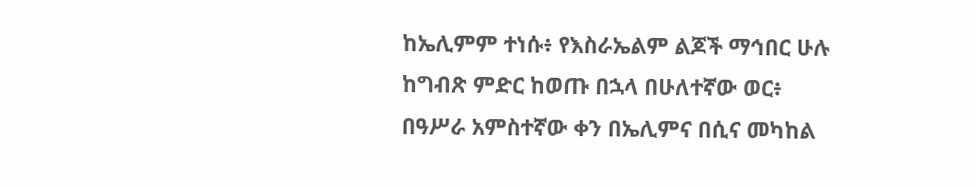ከኤሊምም ተነሱ፥ የእስራኤልም ልጆች ማኅበር ሁሉ ከግብጽ ምድር ከወጡ በኋላ በሁለተኛው ወር፥ በዓሥራ አምስተኛው ቀን በኤሊምና በሲና መካከል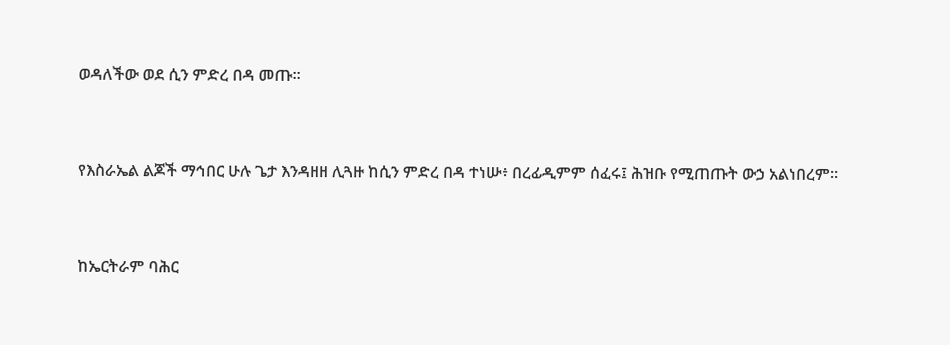ወዳለችው ወደ ሲን ምድረ በዳ መጡ።


የእስራኤል ልጆች ማኅበር ሁሉ ጌታ እንዳዘዘ ሊጓዙ ከሲን ምድረ በዳ ተነሡ፥ በረፊዲምም ሰፈሩ፤ ሕዝቡ የሚጠጡት ውኃ አልነበረም።


ከኤርትራም ባሕር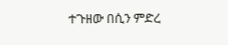ተጉዘው በሲን ምድረ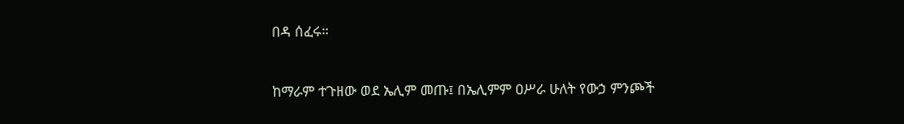በዳ ሰፈሩ።


ከማራም ተጉዘው ወደ ኤሊም መጡ፤ በኤሊምም ዐሥራ ሁለት የውኃ ምንጮች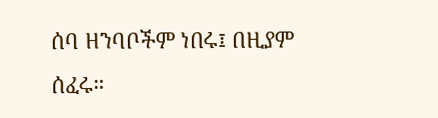ሰባ ዘንባቦችም ነበሩ፤ በዚያም ሰፈሩ።